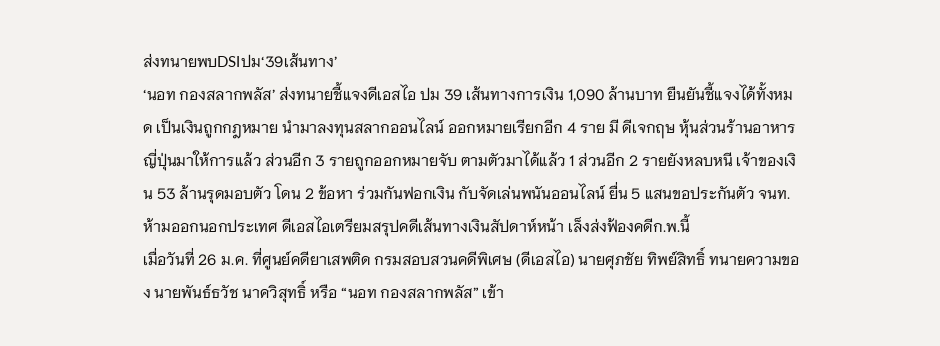ส่งทนายพบDSIปม‘39เส้นทาง’
‘นอท กองสลากพลัส’ ส่งทนายชี้แจงดีเอสไอ ปม 39 เส้นทางการเงิน 1,090 ล้านบาท ยืนยันชี้แจงได้ทั้งหมด เป็นเงินถูกกฎหมาย นำมาลงทุนสลากออนไลน์ ออกหมายเรียกอีก 4 ราย มี ดีเจกฤษ หุ้นส่วนร้านอาหารญี่ปุ่นมาให้การแล้ว ส่วนอีก 3 รายถูกออกหมายจับ ตามตัวมาได้แล้ว 1 ส่วนอีก 2 รายยังหลบหนี เจ้าของเงิน 53 ล้านรุดมอบตัว โดน 2 ข้อหา ร่วมกันฟอกเงิน กับจัดเล่นพนันออนไลน์ ยื่น 5 แสนขอประกันตัว จนท.ห้ามออกนอกประเทศ ดีเอสไอเตรียมสรุปคดีเส้นทางเงินสัปดาห์หน้า เล็งส่งฟ้องคดีก.พ.นี้
เมื่อวันที่ 26 ม.ค. ที่ศูนย์คดียาเสพติด กรมสอบสวนคดีพิเศษ (ดีเอสไอ) นายศุภชัย ทิพย์สิทธิ์ ทนายความของ นายพันธ์ธวัช นาควิสุทธิ์ หรือ “นอท กองสลากพลัส” เข้า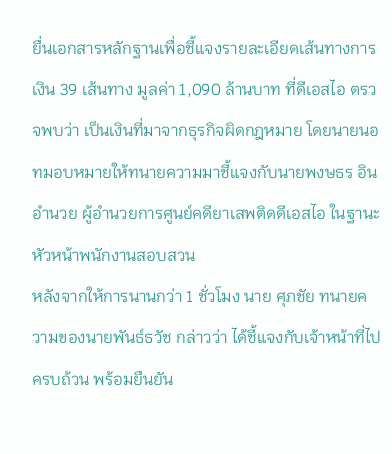ยื่นเอกสารหลักฐานเพื่อชี้แจงรายละเอียดเส้นทางการเงิน 39 เส้นทาง มูลค่า 1,090 ล้านบาท ที่ดีเอสไอ ตรวจพบว่า เป็นเงินที่มาจากธุรกิจผิดกฎหมาย โดยนายนอทมอบหมายให้ทนายความมาชี้แจงกับนายพงษธร อินอำนวย ผู้อำนวยการศูนย์คดียาเสพติดดีเอสไอ ในฐานะหัวหน้าพนักงานสอบสวน
หลังจากให้การนานกว่า 1 ชั่วโมง นาย ศุภชัย ทนายความของนายพันธ์ธวัช กล่าวว่า ได้ชี้แจงกับเจ้าหน้าที่ไปครบถ้วน พร้อมยืนยัน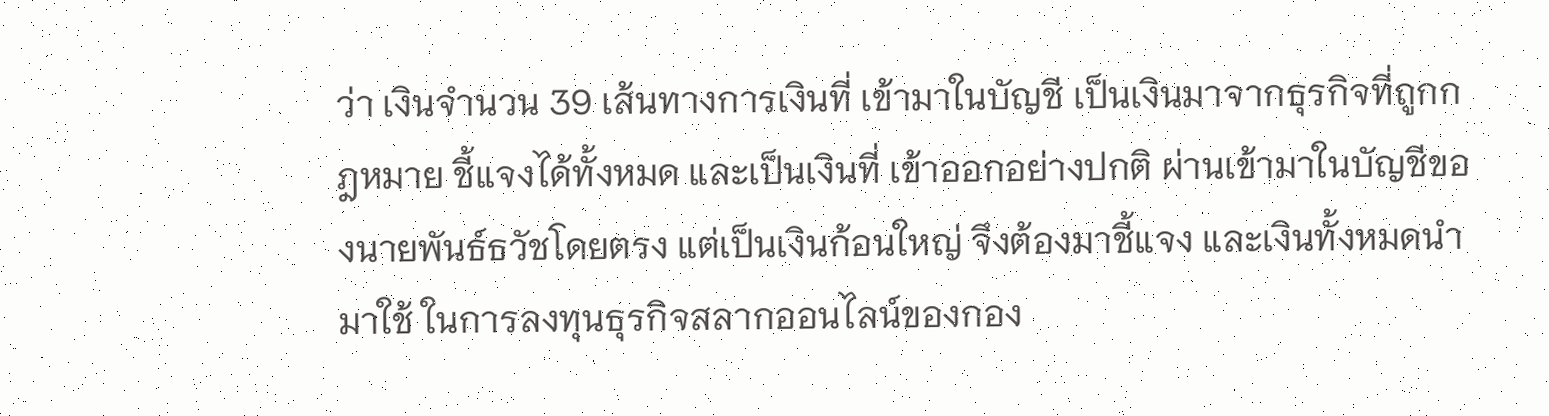ว่า เงินจำนวน 39 เส้นทางการเงินที่ เข้ามาในบัญชี เป็นเงินมาจากธุรกิจที่ถูกกฎหมาย ชี้แจงได้ทั้งหมด และเป็นเงินที่ เข้าออกอย่างปกติ ผ่านเข้ามาในบัญชีของนายพันธ์ธวัชโดยตรง แต่เป็นเงินก้อนใหญ่ จึงต้องมาชี้แจง และเงินทั้งหมดนำมาใช้ ในการลงทุนธุรกิจสลากออนไลน์ของกอง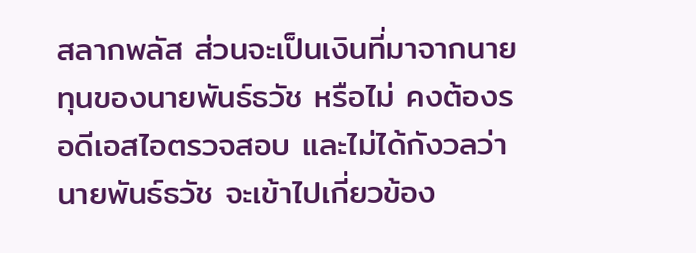สลากพลัส ส่วนจะเป็นเงินที่มาจากนายทุนของนายพันธ์ธวัช หรือไม่ คงต้องรอดีเอสไอตรวจสอบ และไม่ได้กังวลว่า นายพันธ์ธวัช จะเข้าไปเกี่ยวข้อง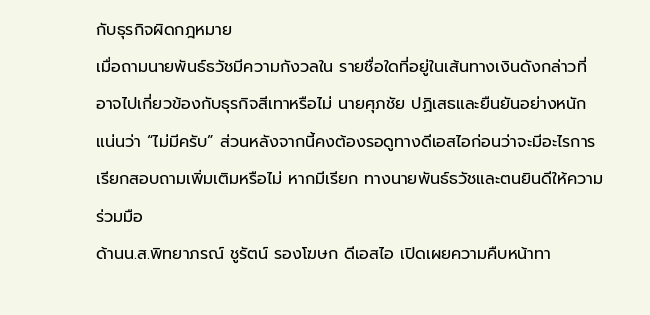กับธุรกิจผิดกฎหมาย
เมื่อถามนายพันธ์ธวัชมีความกังวลใน รายชื่อใดที่อยู่ในเส้นทางเงินดังกล่าวที่อาจไปเกี่ยวข้องกับธุรกิจสีเทาหรือไม่ นายศุภชัย ปฏิเสธและยืนยันอย่างหนักแน่นว่า “ไม่มีครับ” ส่วนหลังจากนี้คงต้องรอดูทางดีเอสไอก่อนว่าจะมีอะไรการเรียกสอบถามเพิ่มเติมหรือไม่ หากมีเรียก ทางนายพันธ์ธวัชและตนยินดีให้ความร่วมมือ
ด้านน.ส.พิทยาภรณ์ ชูรัตน์ รองโฆษก ดีเอสไอ เปิดเผยความคืบหน้าทา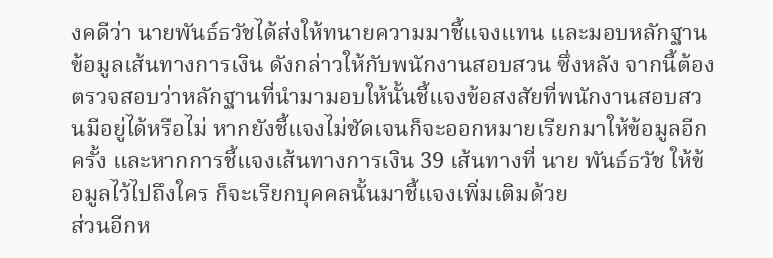งคดีว่า นายพันธ์ธวัชได้ส่งให้ทนายความมาชี้แจงแทน และมอบหลักฐานข้อมูลเส้นทางการเงิน ดังกล่าวให้กับพนักงานสอบสวน ซึ่งหลัง จากนี้ต้องตรวจสอบว่าหลักฐานที่นำมามอบให้นั้นชี้แจงข้อสงสัยที่พนักงานสอบสวนมีอยู่ได้หรือไม่ หากยังชี้แจงไม่ชัดเจนก็จะออกหมายเรียกมาให้ข้อมูลอีกครั้ง และหากการชี้แจงเส้นทางการเงิน 39 เส้นทางที่ นาย พันธ์ธวัช ให้ข้อมูลไว้ไปถึงใคร ก็จะเรียกบุคคลนั้นมาชี้แจงเพิ่มเติมด้วย
ส่วนอีกห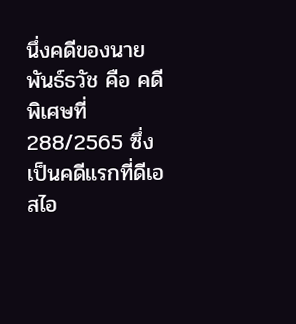นึ่งคดีของนายพันธ์ธวัช คือ คดีพิเศษที่ 288/2565 ซึ่งเป็นคดีแรกที่ดีเอสไอ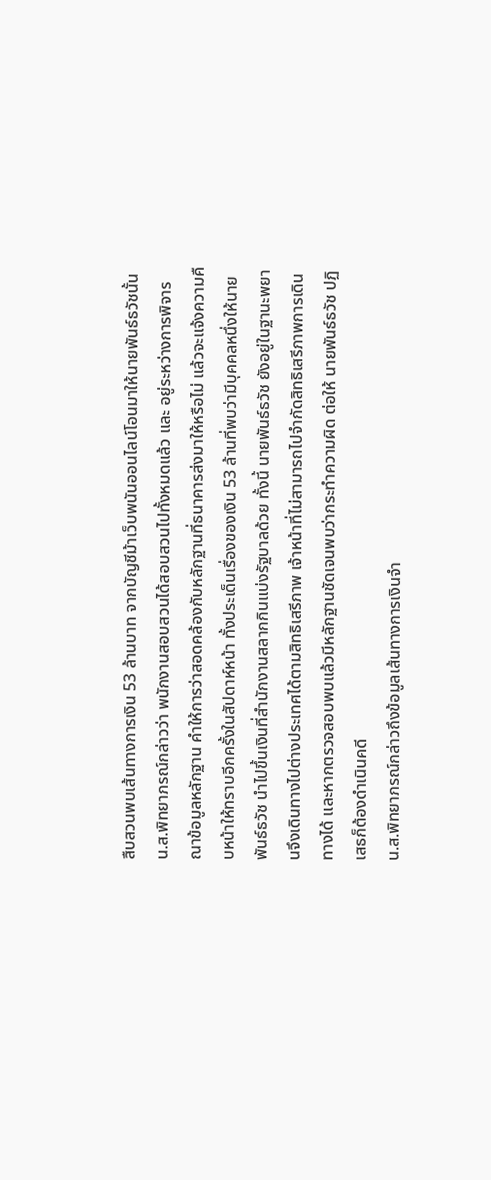สืบสวนพบเส้นทางการเงิน 53 ล้านบาท จากบัญชีม้าเว็บพนันออนไลน์โอนมาให้นายพันธ์ธวัชนั้น น.ส.พิทยาภรณ์กล่าวว่า พนักงานสอบสวนได้สอบสวนไปทั้งหมดแล้ว และ อยู่ระหว่างการพิจารณาข้อมูลหลักฐาน คำให้การว่าสอดคล้องกับหลักฐานที่ธนาคารส่งมาให้หรือไม่ แล้วจะแจ้งความคืบหน้าให้ทราบอีกครั้งในสัปดาห์หน้า ทั้งประเด็นเรื่องของเงิน 53 ล้านที่พบว่ามีบุคคลหนึ่งให้นายพันธ์ธวัช นำไปขึ้นเงินที่สำนักงานสลากกินแบ่งรัฐบาลด้วย ทั้งนี้ นายพันธ์ธวัช ยังอยู่ในฐานะพยานจึงเดินทางไปต่างประเทศได้ตามสิทธิเสรีภาพ เจ้าหน้าที่ไม่สามารถไปจำกัดสิทธิเสรีภาพการเดินทางได้ และหากตรวจสอบพบแล้วมีหลักฐานชัดเจนพบว่ากระทำความผิด ต่อให้ นายพันธ์ธวัช ปฏิเสธก็ต้องดำเนินคดี
น.ส.พิทยาภรณ์กล่าวถึงข้อมูลเส้นทางการเงินจำ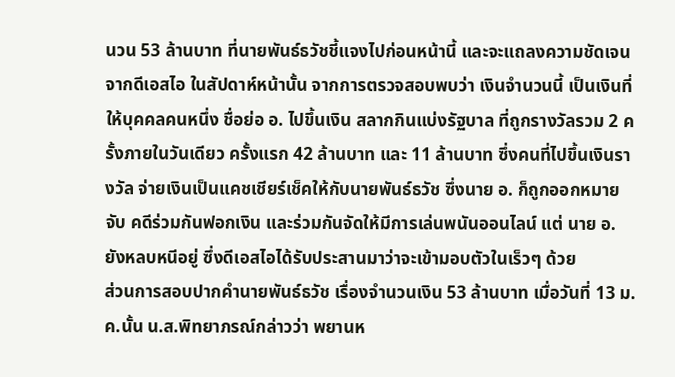นวน 53 ล้านบาท ที่นายพันธ์ธวัชชี้แจงไปก่อนหน้านี้ และจะแถลงความชัดเจนจากดีเอสไอ ในสัปดาห์หน้านั้น จากการตรวจสอบพบว่า เงินจำนวนนี้ เป็นเงินที่ให้บุคคลคนหนึ่ง ชื่อย่อ อ. ไปขึ้นเงิน สลากกินแบ่งรัฐบาล ที่ถูกรางวัลรวม 2 ครั้งภายในวันเดียว ครั้งแรก 42 ล้านบาท และ 11 ล้านบาท ซึ่งคนที่ไปขึ้นเงินรางวัล จ่ายเงินเป็นแคชเชียร์เช็คให้กับนายพันธ์ธวัช ซึ่งนาย อ. ก็ถูกออกหมายจับ คดีร่วมกันฟอกเงิน และร่วมกันจัดให้มีการเล่นพนันออนไลน์ แต่ นาย อ. ยังหลบหนีอยู่ ซึ่งดีเอสไอได้รับประสานมาว่าจะเข้ามอบตัวในเร็วๆ ด้วย
ส่วนการสอบปากคำนายพันธ์ธวัช เรื่องจำนวนเงิน 53 ล้านบาท เมื่อวันที่ 13 ม.ค.นั้น น.ส.พิทยาภรณ์กล่าวว่า พยานห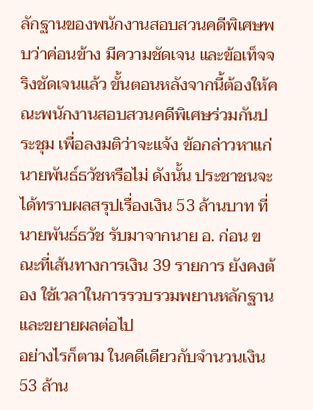ลักฐานของพนักงานสอบสวนคดีพิเศษพบว่าค่อนข้าง มีความชัดเจน และข้อเท็จจริงชัดเจนแล้ว ขั้นตอนหลังจากนี้ต้องให้คณะพนักงานสอบสวนคดีพิเศษร่วมกันประชุม เพื่อลงมติว่าจะแจ้ง ข้อกล่าวหาแก่นายพันธ์ธวัชหรือไม่ ดังนั้น ประชาชนจะได้ทราบผลสรุปเรื่องเงิน 53 ล้านบาท ที่นายพันธ์ธวัช รับมาจากนาย อ. ก่อน ขณะที่เส้นทางการเงิน 39 รายการ ยังคงต้อง ใช้เวลาในการรวบรวมพยานหลักฐานและขยายผลต่อไป
อย่างไรก็ตาม ในคดีเดียวกับจำนวนเงิน 53 ล้าน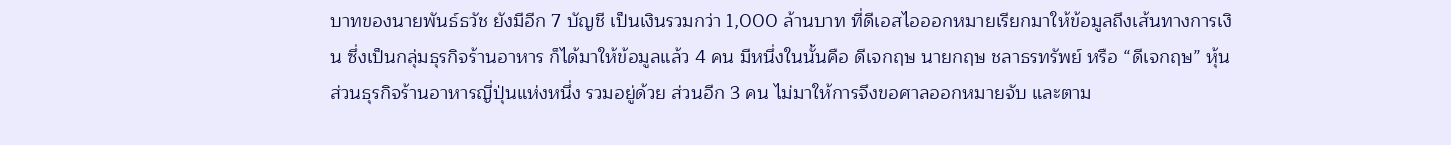บาทของนายพันธ์ธวัช ยังมีอีก 7 บัญชี เป็นเงินรวมกว่า 1,000 ล้านบาท ที่ดีเอสไอออกหมายเรียกมาให้ข้อมูลถึงเส้นทางการเงิน ซึ่งเป็นกลุ่มธุรกิจร้านอาหาร ก็ได้มาให้ข้อมูลแล้ว 4 คน มีหนึ่งในนั้นคือ ดีเจกฤษ นายกฤษ ชลาธรทรัพย์ หรือ “ดีเจกฤษ” หุ้นส่วนธุรกิจร้านอาหารญี่ปุ่นแห่งหนึ่ง รวมอยู่ด้วย ส่วนอีก 3 คน ไม่มาให้การจึงขอศาลออกหมายจับ และตาม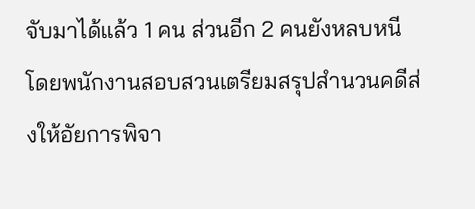จับมาได้แล้ว 1 คน ส่วนอีก 2 คนยังหลบหนี โดยพนักงานสอบสวนเตรียมสรุปสำนวนคดีส่งให้อัยการพิจา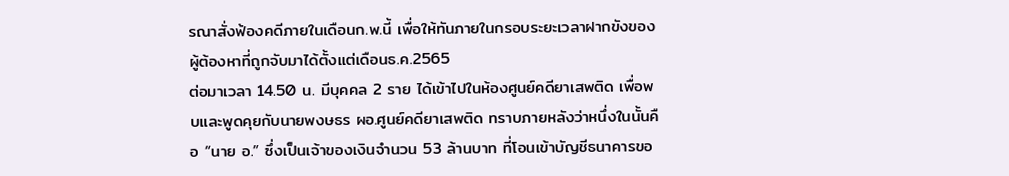รณาสั่งฟ้องคดีภายในเดือนก.พ.นี้ เพื่อให้ทันภายในกรอบระยะเวลาฝากขังของผู้ต้องหาที่ถูกจับมาได้ตั้งแต่เดือนธ.ค.2565
ต่อมาเวลา 14.50 น. มีบุคคล 2 ราย ได้เข้าไปในห้องศูนย์คดียาเสพติด เพื่อพบและพูดคุยกับนายพงษธร ผอ.ศูนย์คดียาเสพติด ทราบภายหลังว่าหนึ่งในนั้นคือ “นาย อ.” ซึ่งเป็นเจ้าของเงินจำนวน 53 ล้านบาท ที่โอนเข้าบัญชีธนาคารขอ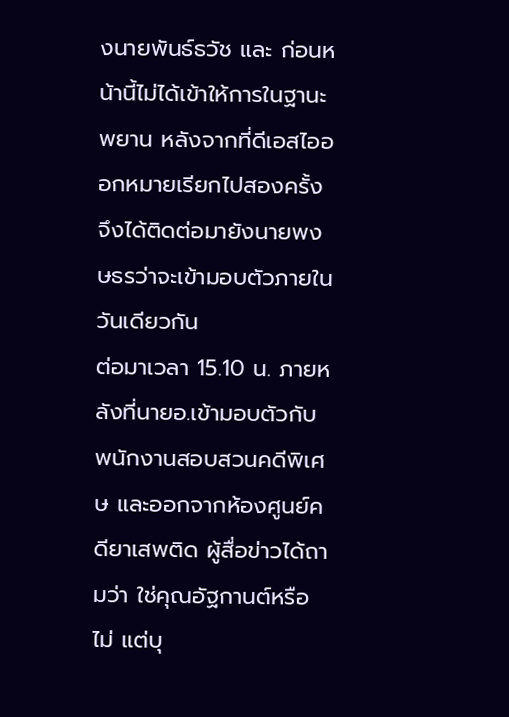งนายพันธ์ธวัช และ ก่อนหน้านี้ไม่ได้เข้าให้การในฐานะพยาน หลังจากที่ดีเอสไอออกหมายเรียกไปสองครั้ง จึงได้ติดต่อมายังนายพงษธรว่าจะเข้ามอบตัวภายในวันเดียวกัน
ต่อมาเวลา 15.10 น. ภายหลังที่นายอ.เข้ามอบตัวกับพนักงานสอบสวนคดีพิเศษ และออกจากห้องศูนย์คดียาเสพติด ผู้สื่อข่าวได้ถามว่า ใช่คุณอัฐกานต์หรือไม่ แต่บุ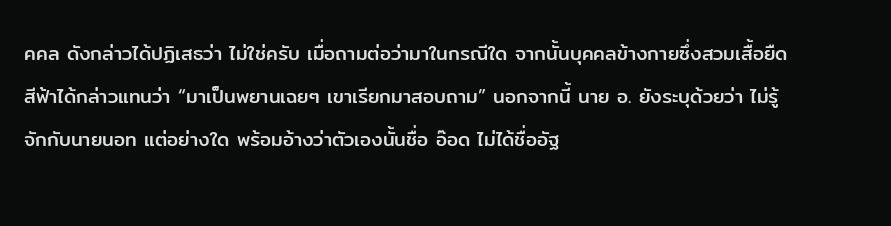คคล ดังกล่าวได้ปฏิเสธว่า ไม่ใช่ครับ เมื่อถามต่อว่ามาในกรณีใด จากนั้นบุคคลข้างกายซึ่งสวมเสื้อยืดสีฟ้าได้กล่าวแทนว่า “มาเป็นพยานเฉยๆ เขาเรียกมาสอบถาม” นอกจากนี้ นาย อ. ยังระบุด้วยว่า ไม่รู้จักกับนายนอท แต่อย่างใด พร้อมอ้างว่าตัวเองนั้นชื่อ อ๊อด ไม่ได้ชื่ออัฐ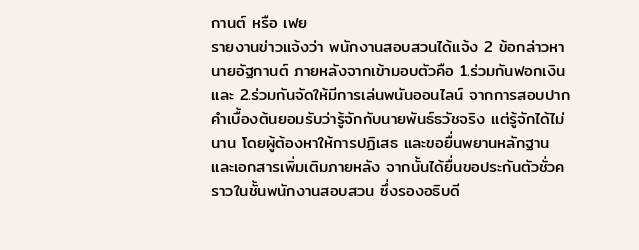กานต์ หรือ เฟย
รายงานข่าวแจ้งว่า พนักงานสอบสวนได้แจ้ง 2 ข้อกล่าวหา นายอัฐกานต์ ภายหลังจากเข้ามอบตัวคือ 1.ร่วมกันฟอกเงิน และ 2.ร่วมกันจัดให้มีการเล่นพนันออนไลน์ จากการสอบปากคำเบื้องต้นยอมรับว่ารู้จักกับนายพันธ์ธวัชจริง แต่รู้จักได้ไม่นาน โดยผู้ต้องหาให้การปฏิเสธ และขอยื่นพยานหลักฐานและเอกสารเพิ่มเติมภายหลัง จากนั้นได้ยื่นขอประกันตัวชั่วคราวในชั้นพนักงานสอบสวน ซึ่งรองอธิบดี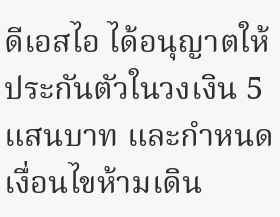ดีเอสไอ ได้อนุญาตให้ประกันตัวในวงเงิน 5 แสนบาท และกำหนดเงื่อนไขห้ามเดิน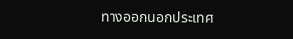ทางออกนอกประเทศ